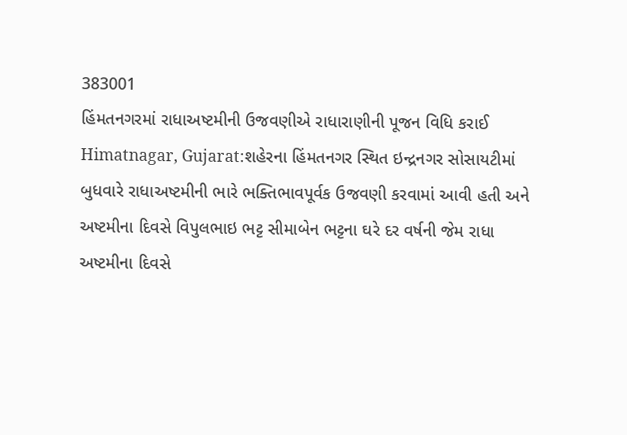383001
હિંમતનગરમાં રાધાઅષ્ટમીની ઉજવણીએ રાધારાણીની પૂજન વિધિ કરાઈ
Himatnagar, Gujarat:શહેરના હિંમતનગર સ્થિત ઇન્દ્રનગર સોસાયટીમાં બુધવારે રાધાઅષ્ટમીની ભારે ભક્તિભાવપૂર્વક ઉજવણી કરવામાં આવી હતી અને અષ્ટમીના દિવસે વિપુલભાઇ ભટ્ટ સીમાબેન ભટ્ટના ઘરે દર વર્ષની જેમ રાધા અષ્ટમીના દિવસે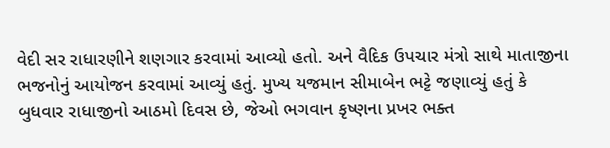વેદી સર રાધારણીને શણગાર કરવામાં આવ્યો હતો. અને વૈદિક ઉપચાર મંત્રો સાથે માતાજીના ભજનોનું આયોજન કરવામાં આવ્યું હતું. મુખ્ય યજમાન સીમાબેન ભટ્ટે જણાવ્યું હતું કે બુધવાર રાધાજીનો આઠમો દિવસ છે, જેઓ ભગવાન કૃષ્ણના પ્રખર ભક્ત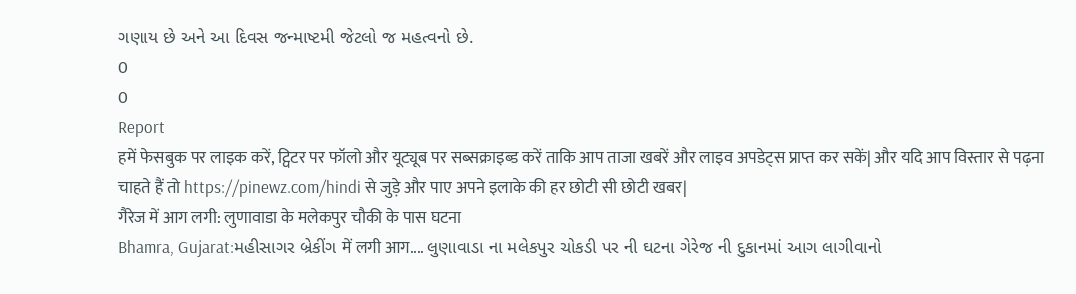ગણાય છે અને આ દિવસ જન્માષ્ટમી જેટલો જ મહત્વનો છે.
0
0
Report
हमें फेसबुक पर लाइक करें, ट्विटर पर फॉलो और यूट्यूब पर सब्सक्राइब्ड करें ताकि आप ताजा खबरें और लाइव अपडेट्स प्राप्त कर सकें| और यदि आप विस्तार से पढ़ना चाहते हैं तो https://pinewz.com/hindi से जुड़े और पाए अपने इलाके की हर छोटी सी छोटी खबर|
गैरेज में आग लगी: लुणावाडा के मलेकपुर चौकी के पास घटना
Bhamra, Gujarat:મહીસાગર બ્રેકીંગ में लगी आग.... લુણાવાડા ના મલેકપુર ચોકડી પર ની ઘટના ગેરેજ ની દુકાનમાં આગ લાગીવાનો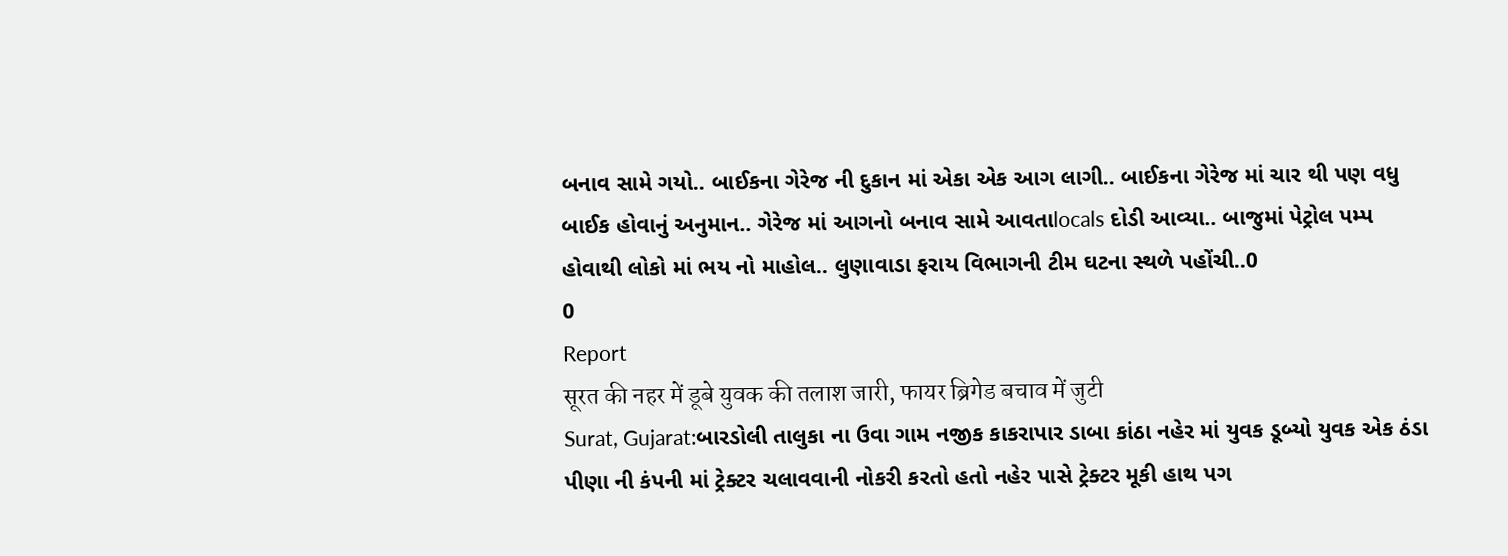બનાવ સામે ગયો.. બાઈકના ગેરેજ ની દુકાન માં એકા એક આગ લાગી.. બાઈકના ગેરેજ માં ચાર થી પણ વધુ બાઈક હોવાનું અનુમાન.. ગેરેજ માં આગનો બનાવ સામે આવતાlocals દોડી આવ્યા.. બાજુમાં પેટ્રોલ પમ્પ હોવાથી લોકો માં ભય નો માહોલ.. લુણાવાડા ફરાય વિભાગની ટીમ ઘટના સ્થળે પહોંચી..0
0
Report
सूरत की नहर में डूबे युवक की तलाश जारी, फायर ब्रिगेड बचाव में जुटी
Surat, Gujarat:બારડોલી તાલુકા ના ઉવા ગામ નજીક કાકરાપાર ડાબા કાંઠા નહેર માં યુવક ડૂબ્યો યુવક એક ઠંડા પીણા ની કંપની માં ટ્રેક્ટર ચલાવવાની નોકરી કરતો હતો નહેર પાસે ટ્રેક્ટર મૂકી હાથ પગ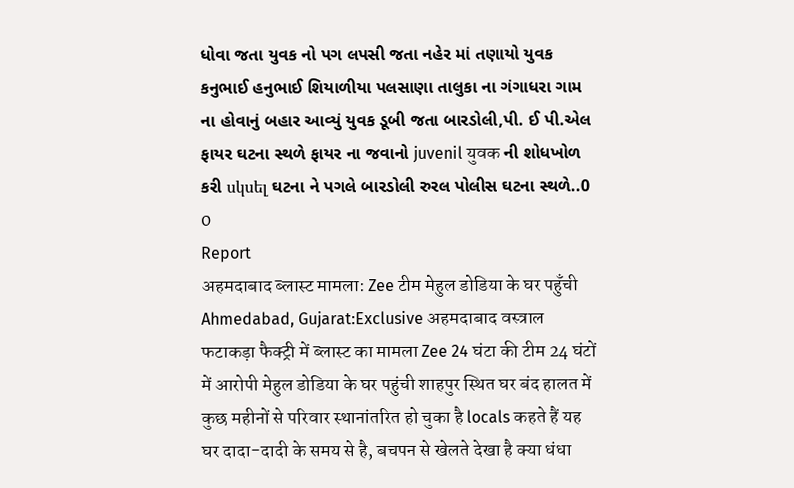ધોવા જતા યુવક નો પગ લપસી જતા નહેર માં તણાયો યુવક કનુભાઈ હનુભાઈ શિયાળીયા પલસાણા તાલુકા ના ગંગાધરા ગામ ના હોવાનું બહાર આવ્યું યુવક ડૂબી જતા બારડોલી,પી. ઈ પી.એલ ફાયર ઘટના સ્થળે ફાયર ના જવાનો juvenil युवक ની શોધખોળ કરી սկսել ઘટના ને પગલે બારડોલી રુરલ પોલીસ ઘટના સ્થળે..0
0
Report
अहमदाबाद ब्लास्ट मामला: Zee टीम मेहुल डोडिया के घर पहुँची
Ahmedabad, Gujarat:Exclusive अहमदाबाद वस्त्राल फटाकड़ा फैक्ट्री में ब्लास्ट का मामला Zee 24 घंटा की टीम 24 घंटों में आरोपी मेहुल डोडिया के घर पहुंची शाहपुर स्थित घर बंद हालत में कुछ महीनों से परिवार स्थानांतरित हो चुका है locals कहते हैं यह घर दादा-दादी के समय से है, बचपन से खेलते देखा है क्या धंधा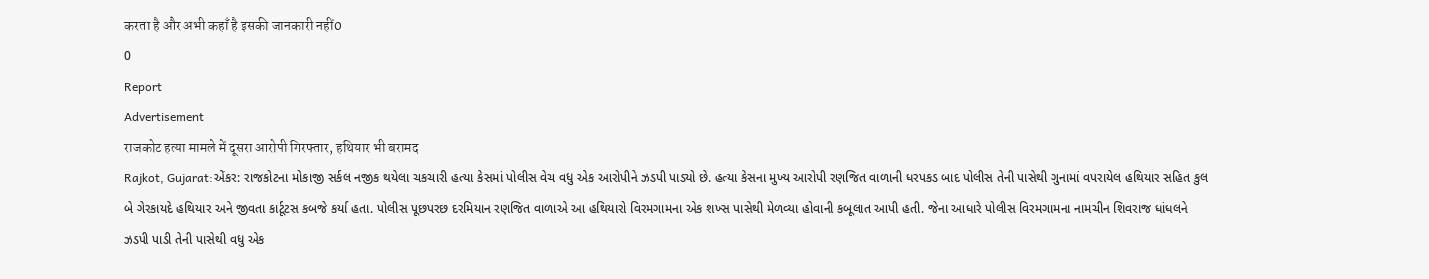करता है और अभी कहाँ है इसकी जानकारी नहीं0
0
Report
Advertisement
राजकोट हत्या मामले में दूसरा आरोपी गिरफ्तार, हथियार भी बरामद
Rajkot, Gujarat:એંકર: રાજકોટના મોકાજી સર્કલ નજીક થયેલા ચકચારી હત્યા કેસમાં પોલીસ વેચ વધુ એક આરોપીને ઝડપી પાડ્યો છે. હત્યા કેસના મુખ્ય આરોપી રણજિત વાળાની ધરપકડ બાદ પોલીસ તેની પાસેથી ગુનામાં વપરાયેલ હથિયાર સહિત કુલ બે ગેરકાયદે હથિયાર અને જીવતા કાર્ટૂટસ કબજે કર્યા હતા. પોલીસ પૂછપરછ દરમિયાન રણજિત વાળાએ આ હથિયારો વિરમગામના એક શખ્સ પાસેથી મેળવ્યા હોવાની કબૂલાત આપી હતી. જેના આધારે પોલીસ વિરમગામના નામચીન શિવરાજ ધાંધલને ઝડપી પાડી તેની પાસેથી વધુ એક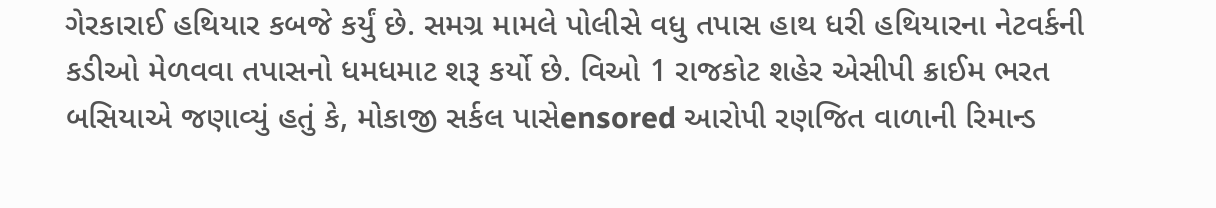ગેરકારાઈ હથિયાર કબજે કર્યું છે. સમગ્ર મામલે પોલીસે વધુ તપાસ હાથ ધરી હથિયારના નેટવર્કની કડીઓ મેળવવા તપાસનો ધમધમાટ શરૂ કર્યો છે. વિઓ 1 રાજકોટ શહેર એસીપી ક્રાઈમ ભરત બસિયાએ જણાવ્યું હતું કે, મોકાજી સર્કલ પાસેensored આરોપી રણજિત વાળાની રિમાન્ડ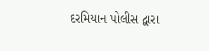દરમિયાન પોલીસ દ્વારા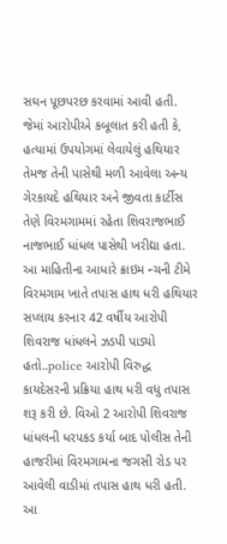સઘન પૂછપરછ કરવામાં આવી હતી. જેમાં આરોપીએ કબૂલાત કરી હતી કે, હત્યામાં ઉપયોગમાં લેવાયેલું હથિયાર તેમજ તેની પાસેથી મળી આવેલા અન્ય ગેરકાયદે હથિયાર અને જીવતા કાર્ટીસ તેણે વિરમગામમાં રહેતા શિવરાજભાઈ નાજભાઈ ધાંધલ પાસેથી ખરીદ્યા હતા. આ માહિતીના આધારે ક્રાઇમ ન્ચની ટીમે વિરમગામ ખાતે તપાસ હાથ ધરી હથિયાર સપ્લાય કરનાર 42 વર્ષીય આરોપી શિવરાજ ધાંધલને ઝડપી પાડ્યો હતો..police આરોપી વિરુદ્ધ કાયદેસરની પ્રક્રિયા હાથ ધરી વધુ તપાસ શરૂ કરી છે. વિઓ 2 આરોપી શિવરાજ ધાંધલની ધરપકડ કર્યા બાદ પોલીસ તેની હાજરીમાં વિરમગામના જગસી રોડ પર આવેલી વાડીમાં તપાસ હાથ ધરી હતી. આ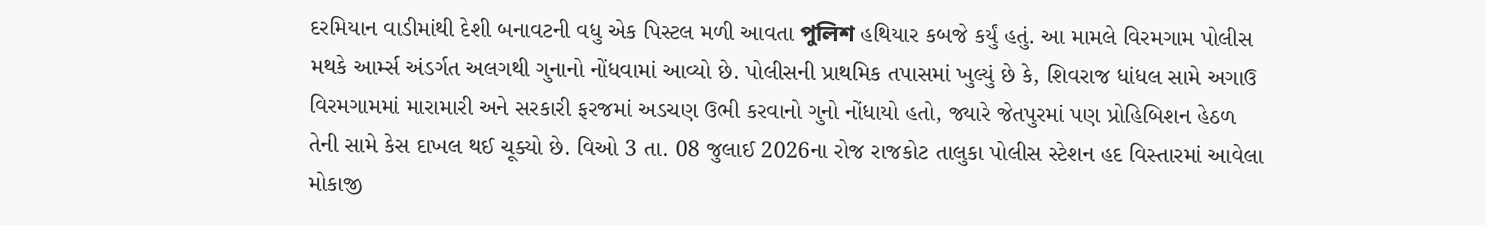દરમિયાન વાડીમાંથી દેશી બનાવટની વધુ એક પિસ્ટલ મળી આવતા পুলিশ હથિયાર કબજે કર્યું હતું. આ મામલે વિરમગામ પોલીસ મથકે આર્મ્સ અંડર્ગત અલગથી ગુનાનો નોંધવામાં આવ્યો છે. પોલીસની પ્રાથમિક તપાસમાં ખુલ્યું છે કે, શિવરાજ ધાંધલ સામે અગાઉ વિરમગામમાં મારામારી અને સરકારી ફરજમાં અડચણ ઉભી કરવાનો ગુનો નોંધાયો હતો, જ્યારે જેતપુરમાં પણ પ્રોહિબિશન હેઠળ તેની સામે કેસ દાખલ થઈ ચૂક્યો છે. વિઓ 3 તા. 08 જુલાઈ 2026ના રોજ રાજકોટ તાલુકા પોલીસ સ્ટેશન હદ વિસ્તારમાં આવેલા મોકાજી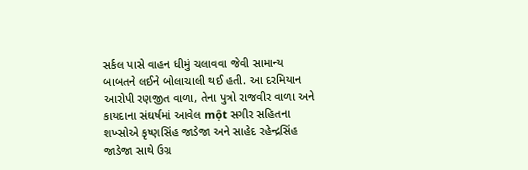સર્કલ પાસે વાહન ધીમું ચલાવવા જેવી સામાન્ય બાબતને લઈને બોલાચાલી થઈ હતી. આ દરમિયાન આરોપી રણજીત વાળા, તેના પુત્રો રાજવીર વાળા અને કાયદાના સંઘર્ષમાં આવેલ một સગીર સહિતના શખ્સોએ કૃષ્ણસિંહ જાડેજા અને સાહેદ રહેન્દ્રસિંહ જાડેજા સાથે ઉગ્ર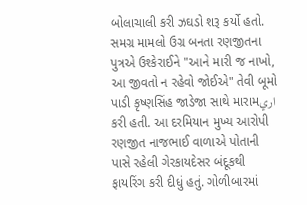બોલાચાલી કરી ઝઘડો શરૂ કર્યો હતો. સમગ્ર મામલો ઉગ્ર બનતા રણજીતના પુત્રએ ઉશ્કેરાઈને "આને મારી જ નાખો, આ જીવતો ન રહેવો જોઈએ" તેવી બૂમો પાડી કૃષ્ણસિંહ જાડેજા સાથે મારામاري કરી હતી. આ દરમિયાન મુખ્ય આરોપી રણજીત નાજભાઈ વાળાએ પોતાની પાસે રહેલી ગેરકાયદેસર બંદૂકથી ફાયરિંગ કરી દીધું હતું. ગોળીબારમાં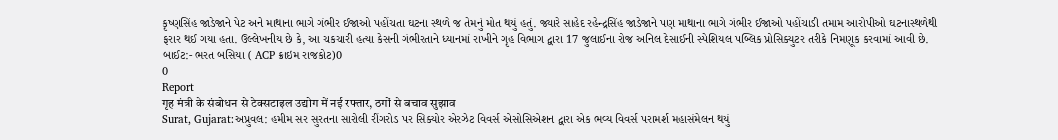કૃષ્ણસિંહ જાડેજાને પેટ અને માથાના ભાગે ગંભીર ઈજાઓ પહોંચતા ઘટના સ્થળે જ તેમનું મોત થયું હતું. જ્યારે સાહેદ રહેન્દ્રસિંહ જાડેજાને પણ માથાના ભાગે ગંભીર ઈજાઓ પહોંચાડી તમામ આરોપીઓ ઘટનાસ્થળેથી ફરાર થઈ ગયા હતા. ઉલ્લેખનીય છે કે, આ ચકચારી હત્યા કેસની ગંભીરતાને ધ્યાનમાં રાખીને ગૃહ વિભાગ દ્વારા 17 જુલાઈના રોજ અનિલ દેસાઈની સ્પેશિયલ પબ્લિક પ્રોસિક્યુટર તરીકે નિમણૂક કરવામાં આવી છે. બાઈટ:- ભરત બસિયા ( ACP ક્રાઇમ રાજકોટ)0
0
Report
गृह मंत्री के संबोधन से टेक्सटाइल उद्योग में नई रफ्तार, ठगों से बचाव सुझाव
Surat, Gujarat:અપ્રુવલ: હમીમ સર સુરતના સારોલી રીંગરોડ પર સિક્યોર એરઝેટ વિવર્સ એસોસિએશન દ્વારા એક ભવ્ય વિવર્સ પરામર્શ મહાસંમેલન થયું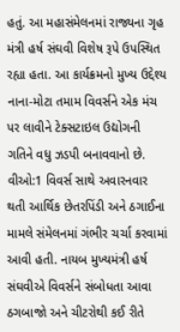હતું. આ મહાસંમેલનમાં રાજ્યના ગૃહ મંત્રી હર્ષ સંઘવી વિશેષ રૂપે ઉપસ્થિત રહ્યા હતા. આ કાર્યક્રમનો મુખ્ય ઉદ્દેશ્ય નાના-મોટા તમામ વિવર્સને એક મંચ પર લાવીને ટેક્સટાઇલ ઉદ્યોગની ગતિને વધુ ઝડપી બનાવવાનો છે. વીઓ:1 વિવર્સ સાથે અવારનવાર થતી આર્થિક છેતરપિંડી અને ઠગાઈના મામલે સંમેલનમાં ગંભીર ચર્ચા કરવામાં આવી હતી. નાયબ મુખ્યમંત્રી હર્ષ સંઘવીએ વિવર્સને સંબોધતા આવા ઠગબાજો અને ચીટરોથી કઈ રીતે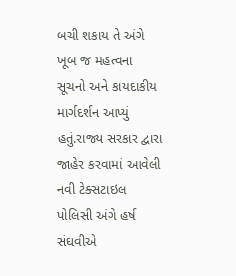બચી શકાય તે અંગે ખૂબ જ મહત્વના સૂચનો અને કાયદાકીય માર્ગદર્શન આપ્યું હતું.રાજ્ય સરકાર દ્વારા જાહેર કરવામાં આવેલી નવી ટેક્સટાઇલ પોલિસી અંગે હર્ષ સંઘવીએ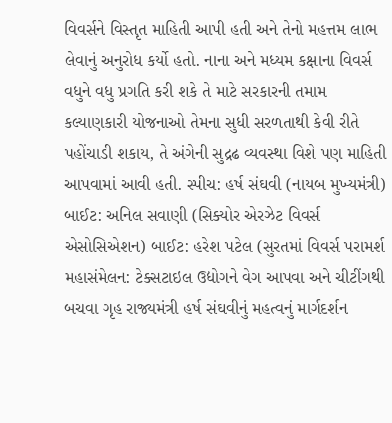વિવર્સને વિસ્તૃત માહિતી આપી હતી અને તેનો મહત્તમ લાભ લેવાનું અનુરોધ કર્યો હતો. નાના અને મધ્યમ કક્ષાના વિવર્સ વધુને વધુ પ્રગતિ કરી શકે તે માટે સરકારની તમામ કલ્યાણકારી યોજનાઓ તેમના સુધી સરળતાથી કેવી રીતે પહોંચાડી શકાય, તે અંગેની સુદ્રઢ વ્યવસ્થા વિશે પણ માહિતી આપવામાં આવી હતી. સ્પીચ: હર્ષ સંઘવી (નાયબ મુખ્યમંત્રી) બાઈટ: અનિલ સવાણી (સિક્યોર એરઝેટ વિવર્સ એસોસિએશન) બાઈટ: હરેશ પટેલ (સુરતમાં વિવર્સ પરામર્શ મહાસંમેલન: ટેક્સટાઇલ ઉદ્યોગને વેગ આપવા અને ચીટીંગથી બચવા ગૃહ રાજ્યમંત્રી હર્ષ સંઘવીનું મહત્વનું માર્ગદર્શન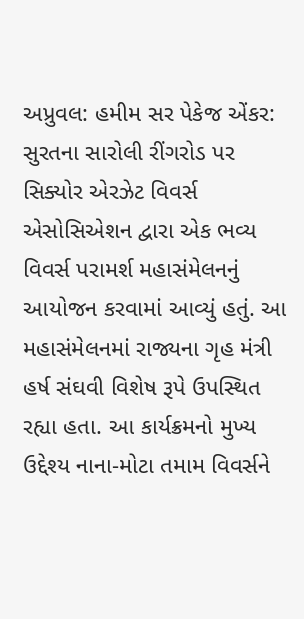અપ્રુવલ: હમીમ સર પેકેજ એંકર: સુરતના સારોલી રીંગરોડ પર સિક્યોર એરઝેટ વિવર્સ એસોસિએશન દ્વારા એક ભવ્ય વિવર્સ પરામર્શ મહાસંમેલનનું આયોજન કરવામાં આવ્યું હતું. આ મહાસંમેલનમાં રાજ્યના ગૃહ મંત્રી હર્ષ સંઘવી વિશેષ રૂપે ઉપસ્થિત રહ્યા હતા. આ કાર્યક્રમનો મુખ્ય ઉદ્દેશ્ય નાના-મોટા તમામ વિવર્સને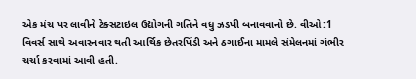એક મંચ પર લાવીને ટેક્સટાઇલ ઉદ્યોગની ગતિને વધુ ઝડપી બનાવવાનો છે. વીઓ:1 વિવર્સ સાથે અવારનવાર થતી આર્થિક છેતરપિંડી અને ઠગાઈના મામલે સંમેલનમાં ગંભીર ચર્ચા કરવામાં આવી હતી.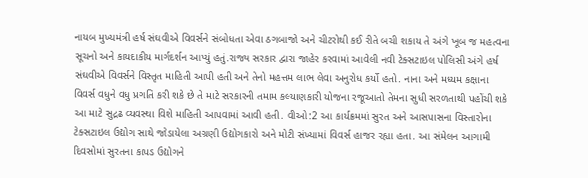નાયબ મુખ્યમંત્રી હર્ષ સંઘવીએ વિવર્સને સંબોધતા એવા ઠગબાજો અને ચીટરોથી કઈ રીતે બચી શકાય તે અંગે ખૂબ જ મહત્વના સૂચનો અને કાયદાકીય માર્ગદર્શન આપ્યું હતું.રાજ્ય સરકાર દ્વારા જાહેર કરવામાં આવેલી નવી ટેક્સટાઇલ પોલિસી અંગે હર્ષ સંઘવીએ વિવર્સને વિસ્તૃત માહિતી આપી હતી અને તેનો મહત્તમ લાભ લેવા અનુરોધ કર્યો હતો. નાના અને મધ્યમ કક્ષાના વિવર્સ વધુને વધુ પ્રગતિ કરી શકે છે તે માટે સરકારની તમામ કલ્યાણકારી યોજના રજૂઆતો તેમના સુધી સરળતાથી પહોંચી શકે આ માટે સુદ્રઢ વ્યવસ્થા વિશે માહિતી આપવામાં આવી હતી. વીઓ:2 આ કાર્યક્રમમાં સુરત અને આસપાસના વિસ્તારોના ટેક્સટાઇલ ઉદ્યોગ સાથે જોડાયેલા અગ્રણી ઉદ્યોગકારો અને મોટી સંખ્યામાં વિવર્સ હાજર રહ્યા હતા. આ સંમેલન આગામી દિવસોમાં સુરતના કાપડ ઉદ્યોગને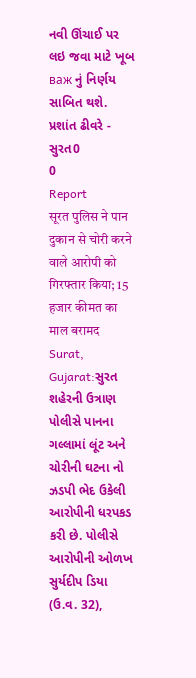નવી ઊંચાઈ પર લઇ જવા માટે ખૂબ важ નું નિર્ણય સાબિત થશે. પ્રશાંત ઢીવરે - સુરત0
0
Report
सूरत पुलिस ने पान दुकान से चोरी करने वाले आरोपी को गिरफ्तार किया; 15 हजार कीमत का माल बरामद
Surat, Gujarat:સુરત શહેરની ઉત્રાણ પોલીસે પાનના ગલ્લામાં લૂંટ અને ચોરીની ઘટના નો ઝડપી ભેદ ઉકેલી આરોપીની ધરપકડ કરી છે. પોલીસે આરોપીની ઓળખ સુર્યદીપ ડિયા (ઉ.વ. 32),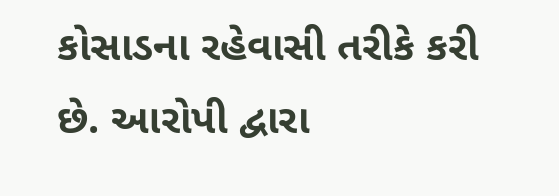કોસાડના રહેવાસી તરીકે કરી છે. આરોપી દ્વારા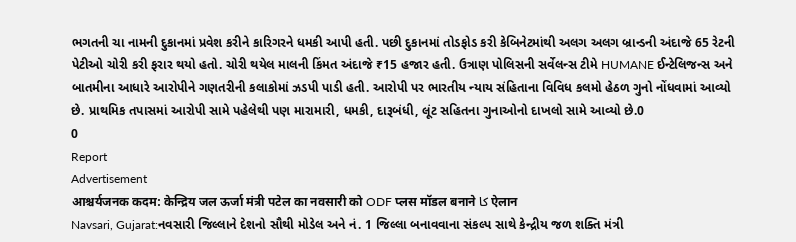ભગતની ચા નામની દુકાનમાં પ્રવેશ કરીને કારિગરને ધમકી આપી હતી. પછી દુકાનમાં તોડફોડ કરી કેબિનેટમાંથી અલગ અલગ બ્રાન્ડની અંદાજે 65 રેટની પેટીઓ ચોરી કરી ફરાર થયો હતો. ચોરી થયેલ માલની કિંમત અંદાજે ₹15 હજાર હતી. ઉત્રાણ પોલિસની સર્વેલન્સ ટીમે HUMANE ઈન્ટેલિજન્સ અને બાતમીના આધારે આરોપીને ગણતરીની કલાકોમાં ઝડપી પાડી હતી. આરોપી પર ભારતીય ન્યાય સંહિતાના વિવિધ કલમો હેઠળ ગુનો નોંધવામાં આવ્યો છે. પ્રાથમિક તપાસમાં આરોપી સામે પહેલેથી પણ મારામારી, ધમકી, દારૂબંધી, લૂંટ સહિતના ગુનાઓનો દાખલો સામે આવ્યો છે.0
0
Report
Advertisement
आश्चर्यजनक कदम: केन्द्रिय जल ऊर्जा मंत्री पटेल का नवसारी को ODF प्लस मॉडल बनाने کا ऐलान
Navsari, Gujarat:નવસારી જિલ્લાને દેશનો સૌથી મોડેલ અને નં. 1 જિલ્લા બનાવવાના સંકલ્પ સાથે કેન્દ્રીય જળ શક્તિ મંત્રી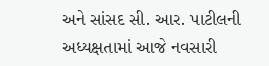અને સાંસદ સી. આર. પાટીલની અધ્યક્ષતામાં આજે નવસારી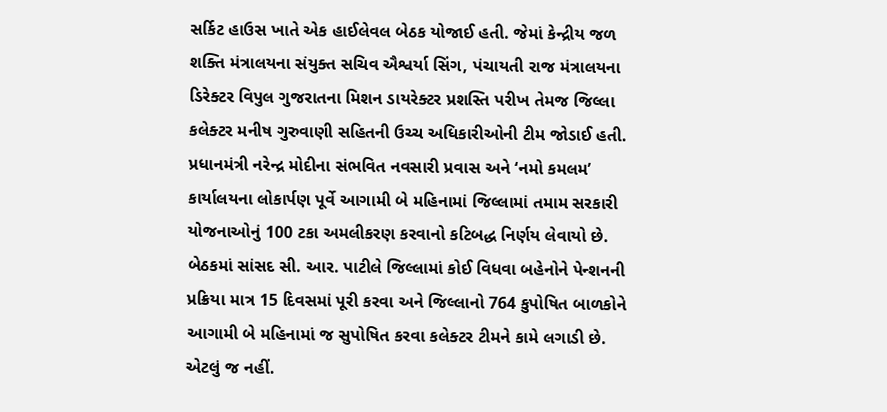સર્કિટ હાઉસ ખાતે એક હાઈલેવલ બેઠક યોજાઈ હતી. જેમાં કેન્દ્રીય જળ શક્તિ મંત્રાલયના સંયુક્ત સચિવ ઐશ્વર્યા સિંગ, પંચાયતી રાજ મંત્રાલયના ડિરેક્ટર વિપુલ ગુજરાતના મિશન ડાયરેક્ટર પ્રશસ્તિ પરીખ તેમજ જિલ્લા કલેક્ટર મનીષ ગુરુવાણી સહિતની ઉચ્ચ અધિકારીઓની ટીમ જોડાઈ હતી. પ્રધાનમંત્રી નરેન્દ્ર મોદીના સંભવિત નવસારી પ્રવાસ અને ‘નમો કમલમ’ કાર્યાલયના લોકાર્પણ પૂર્વે આગામી બે મહિનામાં જિલ્લામાં તમામ સરકારી યોજનાઓનું 100 ટકા અમલીકરણ કરવાનો કટિબદ્ધ નિર્ણય લેવાયો છે. બેઠકમાં સાંસદ સી. આર. પાટીલે જિલ્લામાં કોઈ વિધવા બહેનોને પેન્શનની પ્રક્રિયા માત્ર 15 દિવસમાં પૂરી કરવા અને જિલ્લાનો 764 કુપોષિત બાળકોને આગામી બે મહિનામાં જ સુપોષિત કરવા કલેક્ટર ટીમને કામે લગાડી છે. એટલું જ નહીં.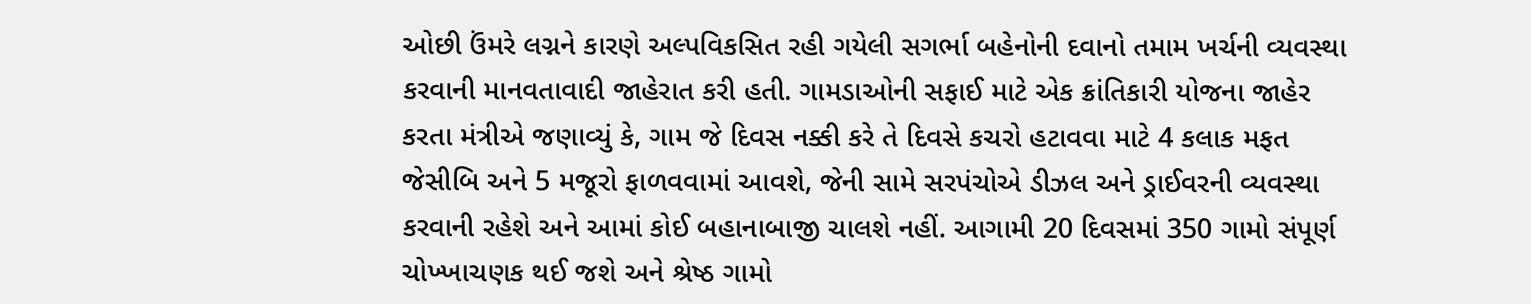ઓછી ઉંમરે લગ્નને કારણે અલ્પવિકસિત રહી ગયેલી સગર્ભા બહેનોની દવાનો તમામ ખર્ચની વ્યવસ્થા કરવાની માનવતાવાદી જાહેરાત કરી હતી. ગામડાઓની સફાઈ માટે એક ક્રાંતિકારી યોજના જાહેર કરતા મંત્રીએ જણાવ્યું કે, ગામ જે દિવસ નક્કી કરે તે દિવસે કચરો હટાવવા માટે 4 કલાક મફત જેસીબિ અને 5 મજૂરો ફાળવવામાં આવશે, જેની સામે સરપંચોએ ડીઝલ અને ડ્રાઈવરની વ્યવસ્થા કરવાની રહેશે અને આમાં કોઈ બહાનાબાજી ચાલશે નહીં. આગામી 20 દિવસમાં 350 ગામો સંપૂર્ણ ચોખ્ખાચણક થઈ જશે અને શ્રેષ્ઠ ગામો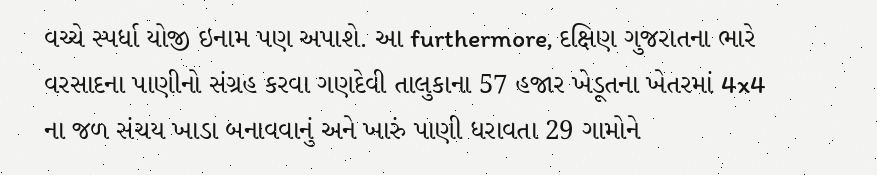વચ્ચે સ્પર્ધા યોજી ઇનામ પણ અપાશે. આ furthermore, દક્ષિણ ગુજરાતના ભારે વરસાદના પાણીનો સંગ્રહ કરવા ગણદેવી તાલુકાના 57 હજાર ખેડૂતના ખેતરમાં 4x4 ના જળ સંચય ખાડા બનાવવાનું અને ખારું પાણી ધરાવતા 29 ગામોને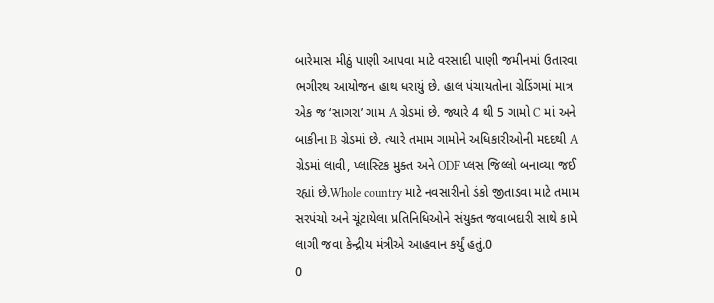બારેમાસ મીઠું પાણી આપવા માટે વરસાદી પાણી જમીનમાં ઉતારવા ભગીરથ આયોજન હાથ ધરાયું છે. હાલ પંચાયતોના ગ્રેડિંગમાં માત્ર એક જ ‘સાગરા’ ગામ A ગ્રેડમાં છે. જ્યારે 4 થી 5 ગામો C માં અને બાકીના B ગ્રેડમાં છે. ત્યારે તમામ ગામોને અધિકારીઓની મદદથી A ગ્રેડમાં લાવી, પ્લાસ્ટિક મુક્ત અને ODF પ્લસ જિલ્લો બનાવ્યા જઈ રહ્યાં છે.Whole country માટે નવસારીનો ડંકો જીતાડવા માટે તમામ સરપંચો અને ચૂંટાયેલા પ્રતિનિધિઓને સંયુક્ત જવાબદારી સાથે કામે લાગી જવા કેન્દ્રીય મંત્રીએ આહવાન કર્યું હતું.0
0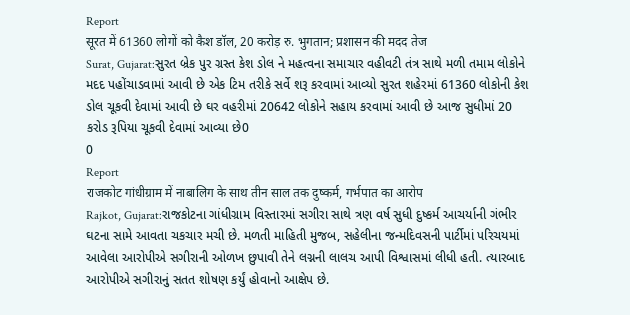Report
सूरत में 61360 लोगों को कैश डॉल, 20 करोड़ रु. भुगतान; प्रशासन की मदद तेज
Surat, Gujarat:સુરત બ્રેક પુર ગ્રસ્ત કેશ ડોલ ને મહત્વના સમાચાર વહીવટી તંત્ર સાથે મળી તમામ લોકોને મદદ પહોંચાડવામાં આવી છે એક ટિમ તરીકે સર્વે શરૂ કરવામાં આવ્યો સુરત શહેરમાં 61360 લોકોની કેશ ડોલ ચૂકવી દેવામાં આવી છે ઘર વહરીમાં 20642 લોકોને સહાય કરવામાં આવી છે આજ સુધીમાં 20 કરોડ રૂપિયા ચૂકવી દેવામાં આવ્યા છે0
0
Report
राजकोट गांधीग्राम में नाबालिग के साथ तीन साल तक दुष्कर्म, गर्भपात का आरोप
Rajkot, Gujarat:રાજકોટના ગાંધીગ્રામ વિસ્તારમાં સગીરા સાથે ત્રણ વર્ષ સુધી દુષ્કર્મ આચર્યાની ગંભીર ઘટના સામે આવતા ચકચાર મચી છે. મળતી માહિતી મુજબ, સહેલીના જન્મદિવસની પાર્ટીમાં પરિચયમાં આવેલા આરોપીએ સગીરાની ઓળખ છુપાવી તેને લગ્નની લાલચ આપી વિશ્વાસમાં લીધી હતી. ત્યારબાદ આરોપીએ સગીરાનું સતત શોષણ કર્યું હોવાનો આક્ષેપ છે.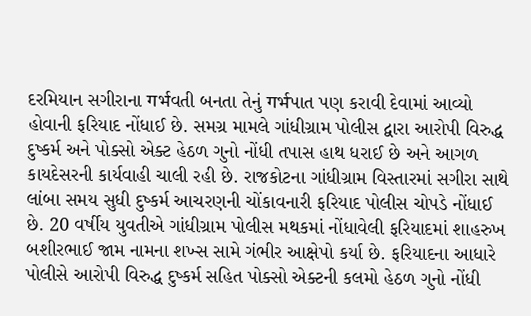દરમિયાન સગીરાના गर्भવતી બનતા તેનું गर्भપાત પણ કરાવી દેવામાં આવ્યો હોવાની ફરિયાદ નોંધાઈ છે. સમગ્ર મામલે ગાંધીગ્રામ પોલીસ દ્વારા આરોપી વિરુદ્ધ દુષ્કર્મ અને પોક્સો એક્ટ હેઠળ ગુનો નોંધી તપાસ હાથ ધરાઈ છે અને આગળ કાયદેસરની કાર્યવાહી ચાલી રહી છે. રાજકોટના ગાંધીગ્રામ વિસ્તારમાં સગીરા સાથે લાંબા સમય સુધી દુષ્કર્મ આચરણની ચોંકાવનારી ફરિયાદ પોલીસ ચોપડે નોંધાઈ છે. 20 વર્ષીય યુવતીએ ગાંધીગ્રામ પોલીસ મથકમાં નોંધાવેલી ફરિયાદમાં શાહરુખ બશીરભાઈ જામ નામના શખ્સ સામે ગંભીર આક્ષેપો કર્યા છે. ફરિયાદના આધારે પોલીસે આરોપી વિરુદ્ધ દુષ્કર્મ સહિત પોક્સો એક્ટની કલમો હેઠળ ગુનો નોંધી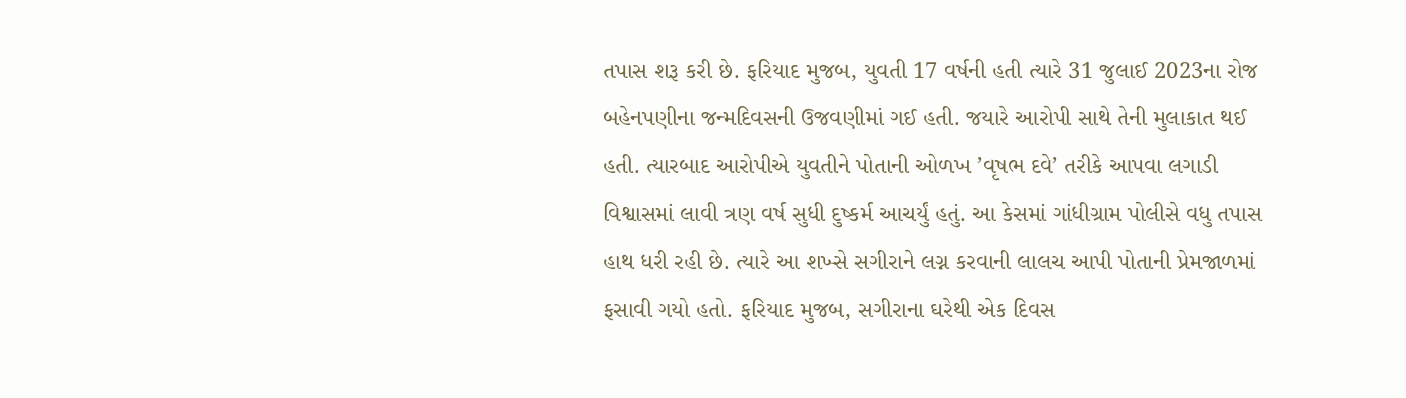તપાસ શરૂ કરી છે. ફરિયાદ મુજબ, યુવતી 17 વર્ષની હતી ત્યારે 31 જુલાઈ 2023ના રોજ બહેનપણીના જન્મદિવસની ઉજવણીમાં ગઈ હતી. જયારે આરોપી સાથે તેની મુલાકાત થઈ હતી. ત્યારબાદ આરોપીએ યુવતીને પોતાની ઓળખ ’વૃષભ દવે’ તરીકે આપવા લગાડી વિશ્વાસમાં લાવી ત્રણ વર્ષ સુધી દુષ્કર્મ આચર્યું હતું. આ કેસમાં ગાંધીગ્રામ પોલીસે વધુ તપાસ હાથ ધરી રહી છે. ત્યારે આ શખ્સે સગીરાને લગ્ન કરવાની લાલચ આપી પોતાની પ્રેમજાળમાં ફસાવી ગયો હતો. ફરિયાદ મુજબ, સગીરાના ઘરેથી એક દિવસ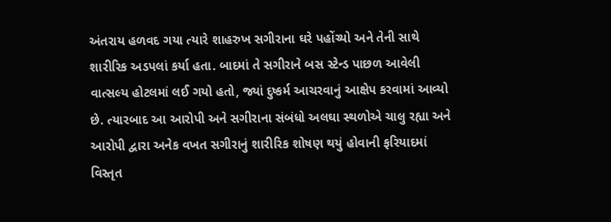અંતરાય હળવદ ગયા ત્યારે શાહરુખ સગીરાના ઘરે પહોંચ્યો અને તેની સાથે શારીરિક અડપલાં કર્યા હતા. બાદમાં તે સગીરાને બસ સ્ટેન્ડ પાછળ આવેલી વાત્સલ્ય હોટલમાં લઈ ગયો હતો, જ્યાં દુષ્કર્મ આચરવાનું આક્ષેપ કરવામાં આવ્યો છે. ત્યારબાદ આ આરોપી અને સગીરાના સંબંધો અલઘા સ્થળોએ ચાલુ રહ્યા અને આરોપી દ્વારા અનેક વખત સગીરાનું શારીરિક શોષણ થયું હોવાની ફરિયાદમાં વિસ્તૃત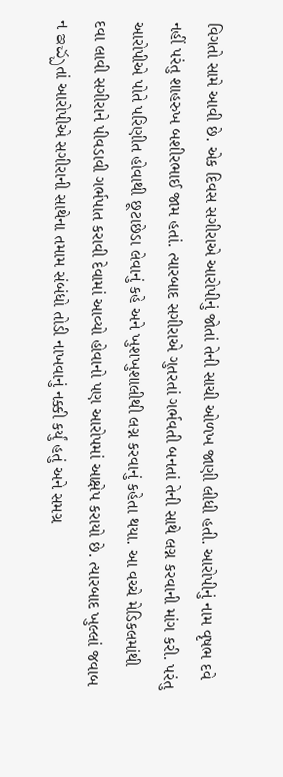વિગતો સામે આવી છે. એક દિવસ સગીરાએ આરોપીનું જોતાં તેની સાચી ઓળખ જાણી લીધી હતી. આરોપીનું નામ વૃષભ દવે નહીં પરંતુ શાહરુખ બશીરભાઈ જામ હતાં. ત્યારબાદ સગીરાએ ગુતરતાં ગર્ભવતી બનતાં તેની સાથે લગ્ન કરવાની માંગ કરી. પરંતુ આરોપીએ પોતે પરિણીત હોવાથી છૂટાછેડા લેવાનું કહે અને ખુશખુશાલીથી લગ્ન કરવાનું કહેતા થયા. આ વચ્ચે મેડિકલમાંથી દવા લાવી સગીરાને પીવડાવી ગર્ભપાત કરાવી દેવામાં આવ્યો હોવાનો પણ આરોપમાં આક્ષેપ કરાયો છે. ત્યારબાદ ખુલ્લાં જવાબ ન ఇచ్చતાં આરોપીએ સગીરાની સાથેના તમામ સંબંધો તોડી નાખવાનું નક્કી કર્યું હતું અને સમગ્ર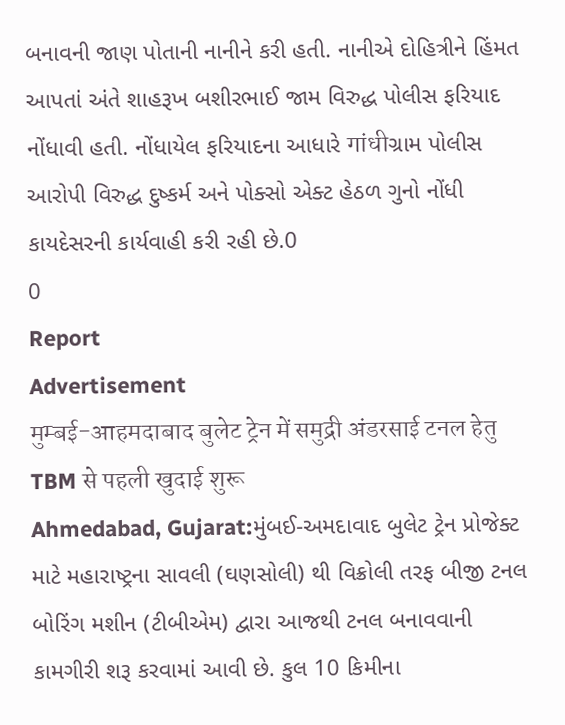બનાવની જાણ પોતાની નાનીને કરી હતી. નાનીએ દોહિત્રીને હિંમત આપતાં અંતે શાહરૂખ બશીરભાઈ જામ વિરુદ્ધ પોલીસ ફરિયાદ નોંધાવી હતી. નોંધાયેલ ફરિયાદના આધારે गांधीગ્રામ પોલીસ આરોપી વિરુદ્ધ દુષ્કર્મ અને પોક્સો એક્ટ હેઠળ ગુનો નોંધી કાયદેસરની કાર્યવાહી કરી રહી છે.0
0
Report
Advertisement
मुम्बई-आहमदाबाद बुलेट ट्रेन में समुद्री अंडरसाई टनल हेतु TBM से पहली खुदाई शुरू
Ahmedabad, Gujarat:મુંબઈ-અમદાવાદ બુલેટ ટ્રેન પ્રોજેક્ટ માટે મહારાષ્ટ્રના સાવલી (ઘણસોલી) થી વિક્રોલી તરફ બીજી ટનલ બોરિંગ મશીન (ટીબીએમ) દ્વારા આજથી ટનલ બનાવવાની કામગીરી શરૂ કરવામાં આવી છે. કુલ 10 કિમીના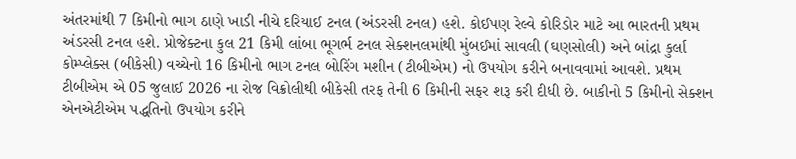અંતરમાંથી 7 કિમીનો ભાગ ઠાણે ખાડી નીચે દરિયાઈ ટનલ (અંડરસી ટનલ) હશે. કોઈપણ રેલ્વે કોરિડોર માટે આ ભારતની પ્રથમ અંડરસી ટનલ હશે. પ્રોજેક્ટના કુલ 21 કિમી લાંબા ભૂગર્ભ ટનલ સેક્શનલમાંથી મુંબઈમાં સાવલી (ઘણસોલી) અને બાંદ્રા કુર્લા કોમ્પ્લેક્સ (બીકેસી) વચ્ચેનો 16 કિમીનો ભાગ ટનલ બોરિંગ મશીન (ટીબીએમ) નો ઉપયોગ કરીને બનાવવામાં આવશે. પ્રથમ ટીબીએમ એ 05 જુલાઈ 2026 ના રોજ વિક્રોલીથી બીકેસી તરફ તેની 6 કિમીની સફર શરૂ કરી દીધી છે. બાકીનો 5 કિમીનો સેક્શન એનએટીએમ પદ્ધતિનો ઉપયોગ કરીને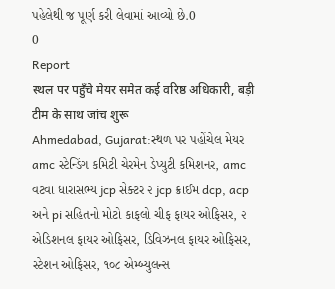પહેલેથી જ પૂર્ણ કરી લેવામાં આવ્યો છે.0
0
Report
स्थल पर पहुँचे मेयर समेत कई वरिष्ठ अधिकारी, बड़ी टीम के साथ जांच शुरू
Ahmedabad, Gujarat:સ્થળ પર પહોંચેલ મેયર amc સ્ટેન્ડિંગ કમિટી ચેરમેન ડેપ્યુટી કમિશનર, amc વટવા ધારાસભ્ય jcp સેક્ટર ૨ jcp ક્રાઈમ dcp, acp અને pi સહિતનો મોટો કાફલો ચીફ ફાયર ઓફિસર, ૨ એડિશનલ ફાયર ઓફિસર, ડિવિઝનલ ફાયર ઓફિસર, સ્ટેશન ઓફિસર, ૧૦૮ એમ્બ્યુલન્સ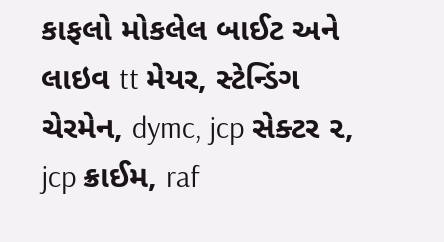કાફલો મોકલેલ બાઈટ અને લાઇવ tt મેયર, સ્ટેન્ડિંગ ચેરમેન, dymc, jcp સેક્ટર ૨, jcp ક્રાઈમ, raf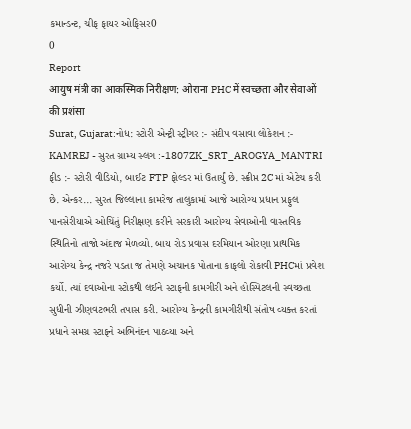કમાન્ડન્ટ, ચીફ ફાયર ઓફિસર0
0
Report
आयुष मंत्री का आकस्मिक निरीक्षण: ओराना PHC में स्वच्छता और सेवाओं की प्रशंसा
Surat, Gujarat:નોધ: સ્ટોરી એન્ટ્રી સ્ટ્રીગર :- સંદીપ વસાવા લોકેશન :- KAMREJ - સુરત ગ્રામ્ય સ્લગ :-1807ZK_SRT_AROGYA_MANTRI ફીડ :- સ્ટોરી વીડિયો, બાઈટ FTP ફોલ્ડર માં ઉતાર્યું છે. સ્ક્રીપ્ત 2C માં એટેચ કરી છે. એન્કર... સુરત જિલ્લાના કામરેજ તાલુકામાં આજે આરોગ્ય પ્રધાન પ્રફુલ પાનસેરીયાએ ઓચિંતું નિરીક્ષણ કરીને સરકારી આરોગ્ય સેવાઓની વાસ્તવિક સ્થિતિનો તાજો અંદાજ મેળવ્યો. બાય રોડ પ્રવાસ દરમિયાન ઓરણા પ્રાથમિક આરોગ્ય કેન્દ્ર નજરે પડતા જ તેમણે અચાનક પોતાના કાફલો રોકાવી PHCમાં પ્રવેશ કર્યો. ત્યાં દવાઓના સ્ટોકથી લઈને સ્ટાફની કામગીરી અને હોસ્પિટલની સ્વચ્છતા સુધીની ઝીણવટભરી તપાસ કરી. આરોગ્ય કેન્દ્રની કામગીરીથી સંતોષ વ્યક્ત કરતાં પ્રધાને સમગ્ર સ્ટાફને અભિનંદન પાઠવ્યા અને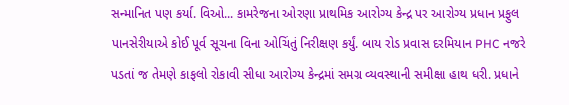સન્માનિત પણ કર્યા. વિઓ... કામરેજના ઓરણા પ્રાથમિક આરોગ્ય કેન્દ્ર પર આરોગ્ય પ્રધાન પ્રફુલ પાનસેરીયાએ કોઈ પૂર્વ સૂચના વિના ઓચિંતું નિરીક્ષણ કર્યું. બાય રોડ પ્રવાસ દરમિયાન PHC નજરે પડતાં જ તેમણે કાફલો રોકાવી સીધા આરોગ્ય કેન્દ્રમાં સમગ્ર વ્યવસ્થાની સમીક્ષા હાથ ધરી. પ્રધાને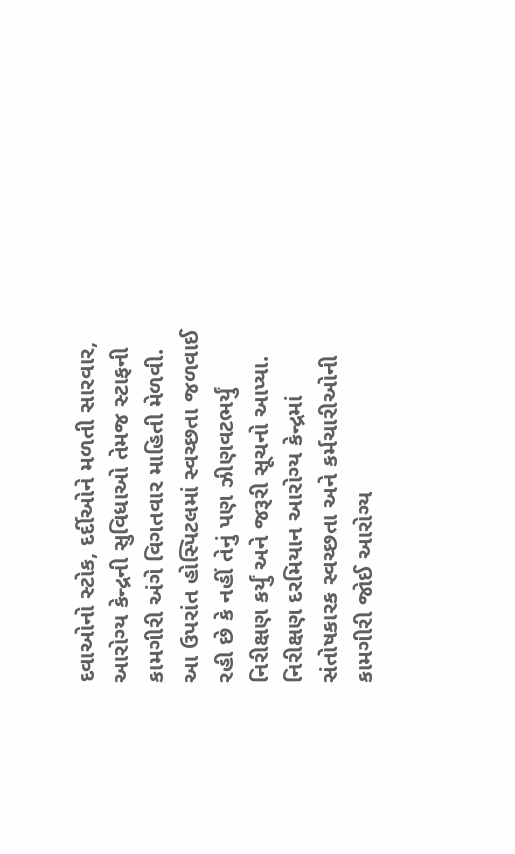દવાઓનો સ્ટોક, દર્દીઓને મળતી સારવાર, આરોગ્ય કેન્દ્રની સુવિધાઓ તેમજ સ્ટાફની કામગીરી અંગે વિગતવાર માહિતી મેળવી. આ ઉપરાંત હોસ્પિટલમાં સ્વચ્છતા જળવાઈ રહી છે કે નહીં તેનું પણ ઝીણવટભર્યું નિરીક્ષણ કર્યું અને જરૂરી સૂચનો આપ્યા. નિરીક્ષણ દરમિયાન આરોગ્ય કેન્દ્રમાં સંતોષકારક સ્વચ્છતા અને કર્મચારીઓની કામગીરી જોઈ આરોગ્ય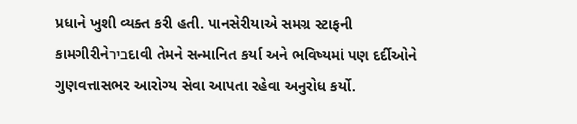પ્રધાને ખુશી વ્યક્ત કરી હતી. પાનસેરીયાએ સમગ્ર સ્ટાફની કામગીરીનેבירદાવી તેમને સન્માનિત કર્યા અને ભવિષ્યમાં પણ દર્દીઓને ગુણવત્તાસભર આરોગ્ય સેવા આપતા રહેવા અનુરોધ કર્યો.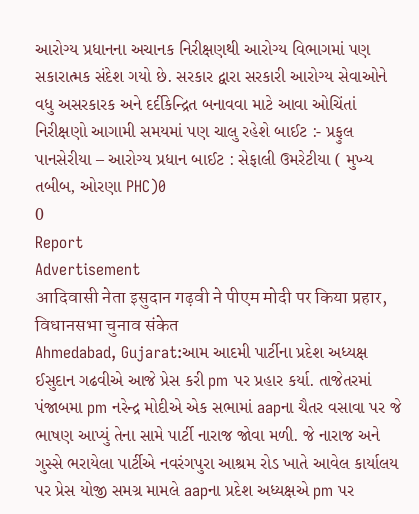આરોગ્ય પ્રધાનના અચાનક નિરીક્ષણથી આરોગ્ય વિભાગમાં પણ સકારાત્મક સંદેશ ગયો છે. સરકાર દ્વારા સરકારી આરોગ્ય સેવાઓને વધુ અસરકારક અને દર્દીકેન્દ્રિત બનાવવા માટે આવા ઓચિંતાં નિરીક્ષણો આગામી સમયમાં પણ ચાલુ રહેશે બાઈટ :- પ્રફુલ પાનસેરીયા – આરોગ્ય પ્રધાન બાઈટ : સેફાલી ઉમરેટીયા ( મુખ્ય તબીબ, ઓરણા PHC)0
0
Report
Advertisement
आदिवासी नेता इसुदान गढ़वी ने पीएम मोदी पर किया प्रहार, विधानसभा चुनाव संकेत
Ahmedabad, Gujarat:આમ આદમી પાર્ટીના પ્રદેશ અધ્યક્ષ ઈસુદાન ગઢવીએ આજે પ્રેસ કરી pm પર પ્રહાર કર્યા. તાજેતરમાં પંજાબમા pm નરેન્દ્ર મોદીએ એક સભામાં aapના ચૈતર વસાવા પર જે ભાષણ આપ્યું તેના સામે પાર્ટી નારાજ જોવા મળી. જે નારાજ અને ગુસ્સે ભરાયેલા પાર્ટીએ નવરંગપુરા આશ્રમ રોડ ખાતે આવેલ કાર્યાલય પર પ્રેસ યોજી સમગ્ર મામલે aapના પ્રદેશ અધ્યક્ષએ pm પર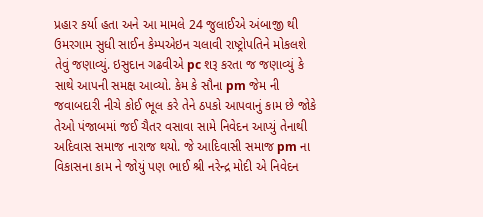પ્રહાર કર્યા હતા અને આ મામલે 24 જુલાઈએ અંબાજી થી ઉમરગામ સુધી સાઈન કેમ્પએઇન ચલાવી રાષ્ટ્રોપતિને મોકલશે તેવું જણાવ્યું. ઇસુદાન ગઢવીએ pc શરૂ કરતા જ જણાવ્યું કે સાથે આપની સમક્ષ આવ્યો. કેમ કે સૌના pm જેમ ની જવાબદારી નીચે કોઈ ભૂલ કરે તેને ઠપકો આપવાનું કામ છે જોકે તેઓ પંજાબમાં જઈ ચૈતર વસાવા સામે નિવેદન આપ્યું તેનાથી અદિવાસ સમાજ નારાજ થયો. જે આદિવાસી સમાજ pm ના વિકાસના કામ ને જોયું પણ ભાઈ શ્રી નરેન્દ્ર મોદી એ નિવેદન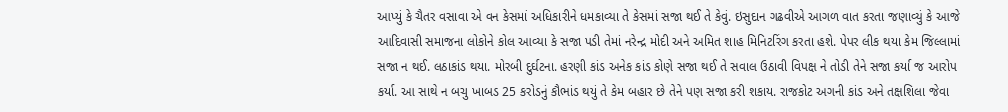આપ્યું કે ચૈતર વસાવા એ વન કેસમાં અધિકારીને ધમકાવ્યા તે કેસમાં સજા થઈ તે કેવું. ઇસુદાન ગઢવીએ આગળ વાત કરતા જણાવ્યું કે આજે આદિવાસી સમાજના લોકોને કોલ આવ્યા કે સજા પડી તેમાં નરેન્દ્ર મોદી અને અમિત શાહ મિનિટરિંગ કરતા હશે. પેપર લીક થયા કેમ જિલ્લામાં સજા ન થઈ. લઠાકાંડ થયા. મોરબી દુર્ઘટના. હરણી કાંડ અનેક કાંડ કોણે સજા થઈ તે સવાલ ઉઠાવી વિપક્ષ ને તોડી તેને સજા કર્યા જ આરોપ કર્યા. આ સાથે ન બચુ ખાબડ 25 કરોડનું કૌભાંડ થયું તે કેમ બહાર છે તેને પણ સજા કરી શકાય. રાજકોટ અગની કાંડ અને તક્ષશિલા જેવા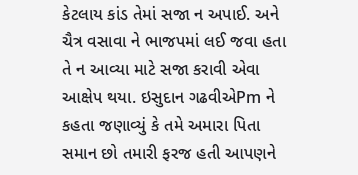કેટલાય કાંડ તેમાં સજા ન અપાઈ. અને ચૈત્ર વસાવા ને ભાજપમાં લઈ જવા હતા તે ન આવ્યા માટે સજા કરાવી એવા આક્ષેપ થયા. ઇસુદાન ગઢવીએPm ને કહતા જણાવ્યું કે તમે અમારા પિતા સમાન છો તમારી ફરજ હતી આપણને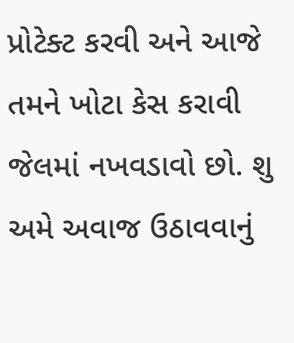પ્રોટેક્ટ કરવી અને આજે તમને ખોટા કેસ કરાવી જેલમાં નખવડાવો છો. શુ અમે અવાજ ઉઠાવવાનું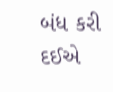બંધ કરી દઈએ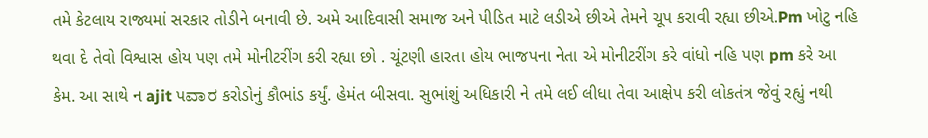તમે કેટલાય રાજ્યમાં સરકાર તોડીને બનાવી છે. અમે આદિવાસી સમાજ અને પીડિત માટે લડીએ છીએ તેમને ચૂપ કરાવી રહ્યા છીએ.Pm ખોટુ નહિ થવા દે તેવો વિશ્વાસ હોય પણ તમે મોનીટરીંગ કરી રહ્યા છો . ચૂંટણી હારતા હોય ભાજપના નેતા એ મોનીટરીંગ કરે વાંધો નહિ પણ pm કરે આ કેમ. આ સાથે ન ajit પವಾರ કરોડોનું કૌભાંડ કર્યું. હેમંત બીસવા. સુભાંશું અધિકારી ને તમે લઈ લીધા તેવા આક્ષેપ કરી લોકતંત્ર જેવું રહ્યું નથી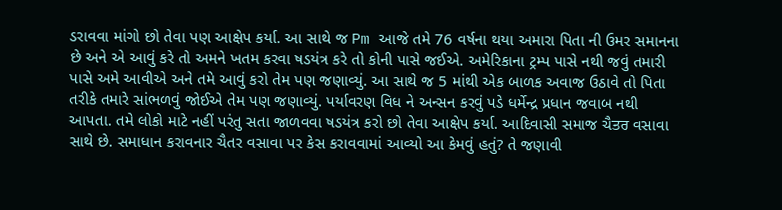ડરાવવા માંગો છો તેવા પણ આક્ષેપ કર્યા. આ સાથે જ Pm આજે તમે 76 વર્ષના થયા અમારા પિતા ની ઉમર સમાનના છે અને એ આવું કરે તો અમને ખતમ કરવા ષડયંત્ર કરે તો કોની પાસે જઈએ. અમેરિકાના ટ્રમ્પ પાસે નથી જવું તમારી પાસે અમે આવીએ અને તમે આવું કરો તેમ પણ જણાવ્યું. આ સાથે જ 5 માંથી એક બાળક અવાજ ઉઠાવે તો પિતા તરીકે તમારે સાંભળવું જોઈએ તેમ પણ જણાવ્યું. પર્યાવરણ વિધ ને અન્સન કરવું પડે ધર્મેન્દ્ર પ્રધાન જવાબ નથી આપતા. તમે લોકો માટે નહીં પરંતુ સતા જાળવવા ષડયંત્ર કરો છો તેવા આક્ષેપ કર્યા. આદિવાસી સમાજ ચૈਤਰ વસાવા સાથે છે. સમાધાન કરાવનાર ચૈતર વસાવા પર કેસ કરાવવામાં આવ્યો આ કેમવું હતું? તે જણાવી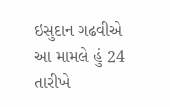ઇસુદાન ગઢવીએ આ મામલે હું 24 તારીખે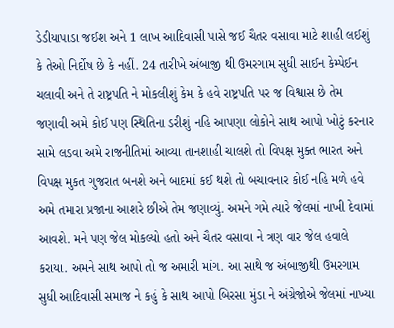ડેડીયાપાડા જઈશ અને 1 લાખ આદિવાસી પાસે જઈ ચૈતર વસાવા માટે શાહી લઈશું કે તેઓ નિર્દોષ છે કે નહીં. 24 તારીખે અંબાજી થી ઉમરગામ સુધી સાઈન કેમ્પેઈન ચલાવી અને તે રાષ્ટ્રપતિ ને મોકલીશું કેમ કે હવે રાષ્ટ્રપતિ પર જ વિશ્વાસ છે તેમ જણાવી અમે કોઈ પણ સ્થિતિના ડરીશું નહિ આપણા લોકોને સાથ આપો ખોટું કરનાર સામે લડવા અમે રાજનીતિમાં આવ્યા તાનશાહી ચાલશે તો વિપક્ષ મુક્ત ભારત અને વિપક્ષ મુકત ગુજરાત બનશે અને બાદમાં કઈ થશે તો બચાવનાર કોઈ નહિ મળે હવે અમે તમારા પ્રજાના આશરે છીએ તેમ જણાવ્યું. અમને ગમે ત્યારે જેલમાં નાખી દેવામાં આવશે. મને પણ જેલ મોકલ્યો હતો અને ચૈતર વસાવા ને ત્રણ વાર જેલ હવાલે કરાયા. અમને સાથ આપો તો જ અમારી માંગ. આ સાથે જ અંબાજીથી ઉમરગામ સુધી આદિવાસી સમાજ ને કહું કે સાથ આપો બિરસા મુંડા ને અંગ્રેજોએ જેલમાં નાખ્યા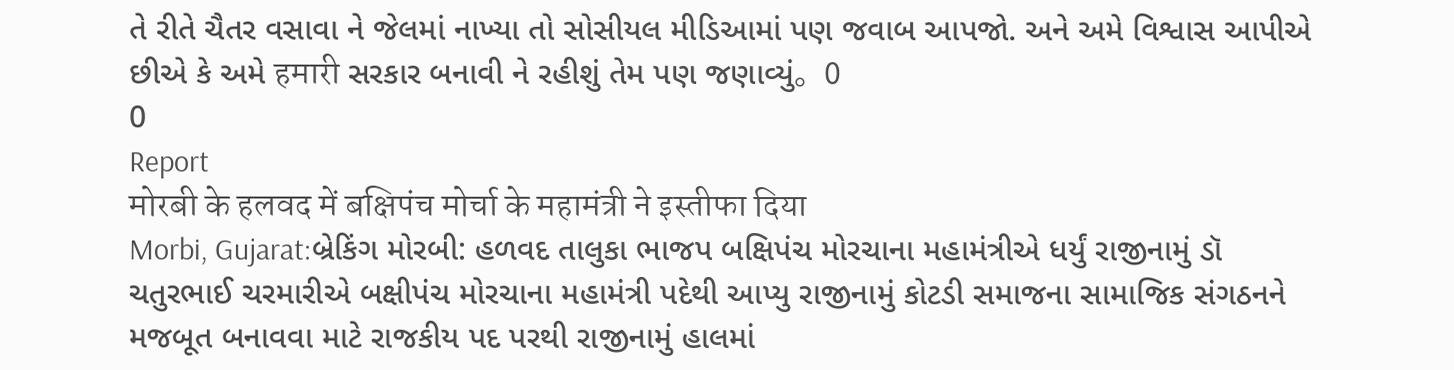તે રીતે ચૈતર વસાવા ને જેલમાં નાખ્યા તો સોસીયલ મીડિઆમાં પણ જવાબ આપજો. અને અમે વિશ્વાસ આપીએ છીએ કે અમે हमारी સરકાર બનાવી ને રહીશું તેમ પણ જણાવ્યું。0
0
Report
मोरबी के हलवद में बक्षिपंच मोर्चा के महामंत्री ने इस्तीफा दिया
Morbi, Gujarat:બ્રેકિંગ મોરબી: હળવદ તાલુકા ભાજપ બક્ષિપંચ મોરચાના મહામંત્રીએ ધર્યું રાજીનામું ડૉ ચતુરભાઈ ચરમારીએ બક્ષીપંચ મોરચાના મહામંત્રી પદેથી આપ્યુ રાજીનામું કોટડી સમાજના સામાજિક સંગઠનને મજબૂત બનાવવા માટે રાજકીય પદ પરથી રાજીનામું હાલમાં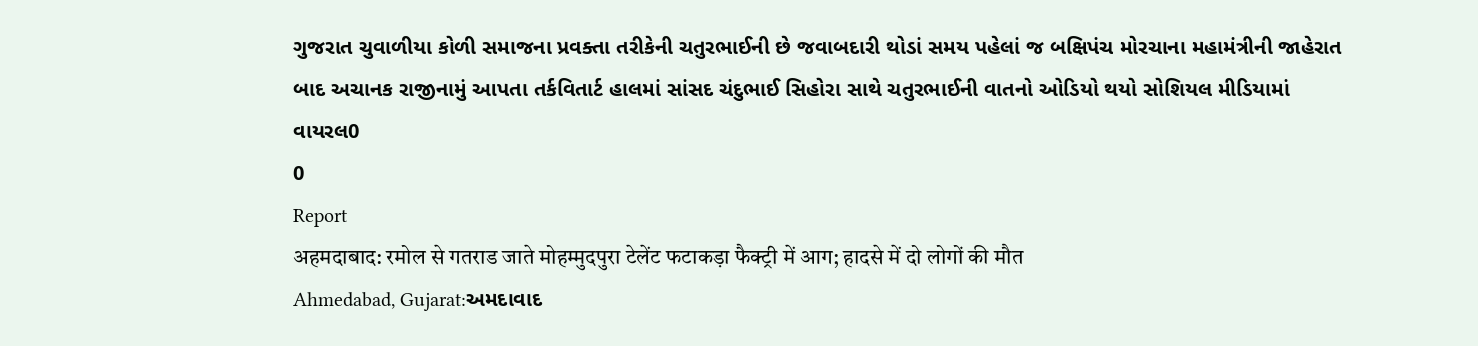ગુજરાત ચુવાળીયા કોળી સમાજના પ્રવક્તા તરીકેની ચતુરભાઈની છે જવાબદારી થોડાં સમય પહેલાં જ બક્ષિપંચ મોરચાના મહામંત્રીની જાહેરાત બાદ અચાનક રાજીનામું આપતા તર્કવિતાર્ટ હાલમાં સાંસદ ચંદુભાઈ સિહોરા સાથે ચતુરભાઈની વાતનો ઓડિયો થયો સોશિયલ મીડિયામાં વાયરલ0
0
Report
अहमदाबाद: रमोल से गतराड जाते मोहम्मुदपुरा टेलेंट फटाकड़ा फैक्ट्री में आग; हादसे में दो लोगों की मौत
Ahmedabad, Gujarat:અમદાવાદ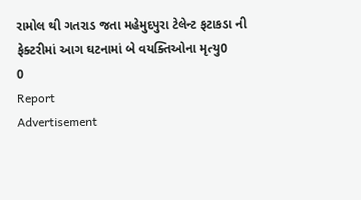રામોલ થી ગતરાડ જતા મહેમુદપુરા ટેલેન્ટ ફટાકડા ની ફેક્ટરીમાં આગ ઘટનામાં બે વયક્તિઓના મૃત્યુ0
0
Report
Advertisement